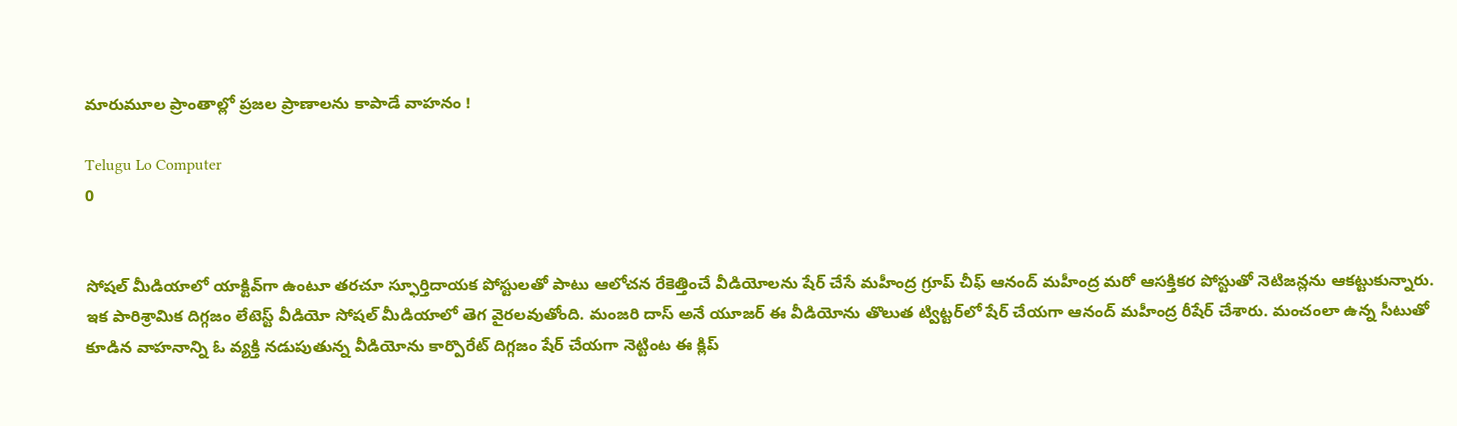మారుమూల ప్రాంతాల్లో ప్రజల ప్రాణాలను కాపాడే వాహనం !

Telugu Lo Computer
0


సోషల్ మీడియాలో యాక్టివ్‌గా ఉంటూ తరచూ స్ఫూర్తిదాయక పోస్టులతో పాటు ఆలోచన రేకెత్తించే వీడియోలను షేర్ చేసే మహీంద్ర గ్రూప్ చీఫ్ ఆనంద్ మహీంద్ర మరో ఆసక్తికర పోస్టుతో నెటిజన్లను ఆకట్టుకున్నారు. ఇక పారిశ్రామిక దిగ్గజం లేటెస్ట్ వీడియో సోషల్ మీడియాలో తెగ వైరలవుతోంది. మంజరి దాస్ అనే యూజర్ ఈ వీడియోను తొలుత ట్విట్టర్‌లో షేర్ చేయగా ఆనంద్ మహీంద్ర రీషేర్ చేశారు. మంచంలా ఉన్న సీటుతో కూడిన వాహనాన్ని ఓ వ్యక్తి నడుపుతున్న వీడియోను కార్పొరేట్ దిగ్గజం షేర్ చేయగా నెట్టింట ఈ క్లిప్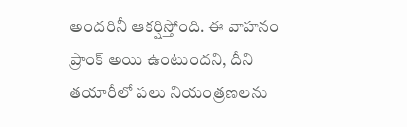అందరినీ ఆకర్షిస్తోంది. ఈ వాహనం ప్రాంక్ అయి ఉంటుందని, దీని తయారీలో పలు నియంత్రణలను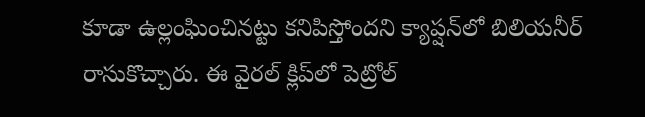కూడా ఉల్లంఘించినట్టు కనిపిస్తోందని క్యాప్షన్‌లో బిలియనీర్ రాసుకొచ్చారు. ఈ వైరల్ క్లిప్‌లో పెట్రోల్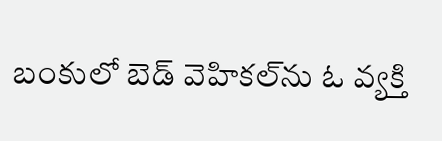బంకులో బెడ్ వెహికల్‌ను ఓ వ్యక్తి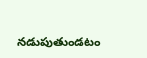నడుపుతుండటం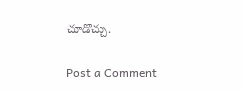చూడొచ్చు.

Post a Comment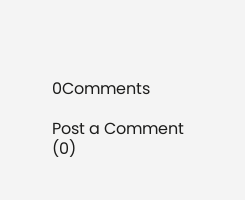0Comments

Post a Comment (0)